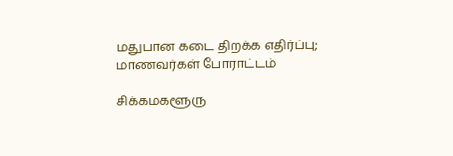மதுபான கடை திறக்க எதிர்ப்பு; மாணவர்கள் போராட்டம்

சிக்கமகளூரு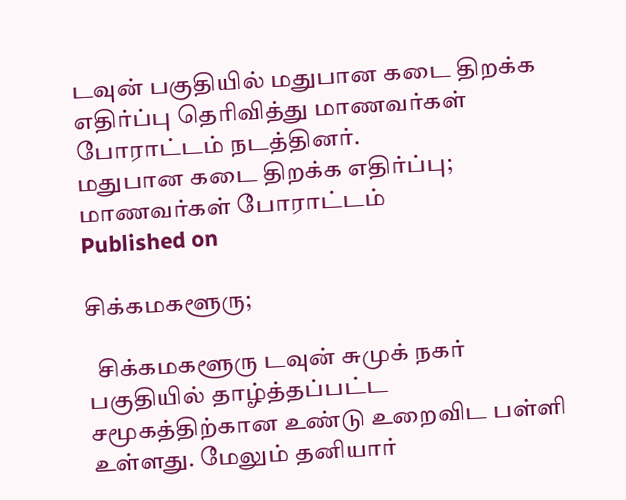டவுன் பகுதியில் மதுபான கடை திறக்க எதிர்ப்பு தெரிவித்து மாணவர்கள் போராட்டம் நடத்தினர்.
மதுபான கடை திறக்க எதிர்ப்பு; மாணவர்கள் போராட்டம்
Published on

சிக்கமகளூரு;

  சிக்கமகளூரு டவுன் சுமுக் நகர் பகுதியில் தாழ்த்தப்பட்ட சமூகத்திற்கான உண்டு உறைவிட பள்ளி உள்ளது. மேலும் தனியார்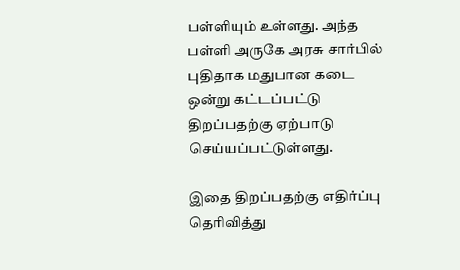பள்ளியும் உள்ளது. அந்த பள்ளி அருகே அரசு சார்பில் புதிதாக மதுபான கடை ஒன்று கட்டப்பட்டு திறப்பதற்கு ஏற்பாடு செய்யப்பட்டுள்ளது.

இதை திறப்பதற்கு எதிர்ப்பு தெரிவித்து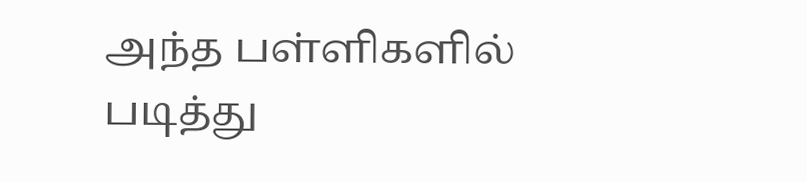அந்த பள்ளிகளில் படித்து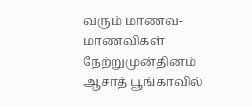வரும் மாணவ-மாணவிகள் நேற்றுமுன்தினம் ஆசாத் பூங்காவில்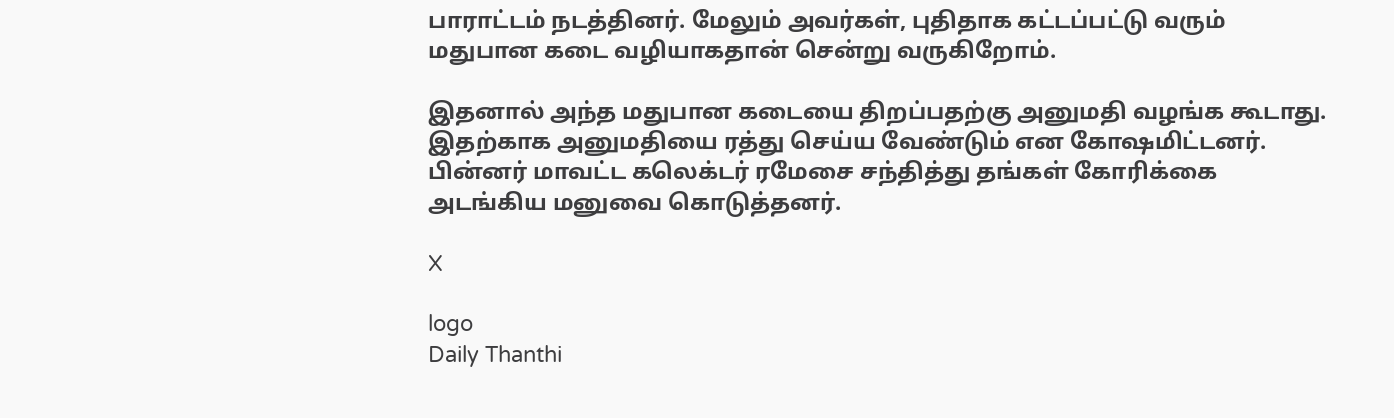பாராட்டம் நடத்தினர். மேலும் அவர்கள், புதிதாக கட்டப்பட்டு வரும் மதுபான கடை வழியாகதான் சென்று வருகிறோம்.

இதனால் அந்த மதுபான கடையை திறப்பதற்கு அனுமதி வழங்க கூடாது. இதற்காக அனுமதியை ரத்து செய்ய வேண்டும் என கோஷமிட்டனர். பின்னர் மாவட்ட கலெக்டர் ரமேசை சந்தித்து தங்கள் கோரிக்கை அடங்கிய மனுவை கொடுத்தனர்.

X

logo
Daily Thanthi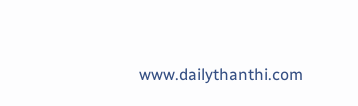www.dailythanthi.com